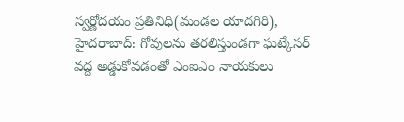స్వర్ణోదయం ప్రతినిధి(మండల యాదగిరి), హైదరాబాద్: గోవులను తరలిస్తుండగా ఘట్కేసర్ వద్ద అడ్డుకోవడంతో ఎంఐఎం నాయకులు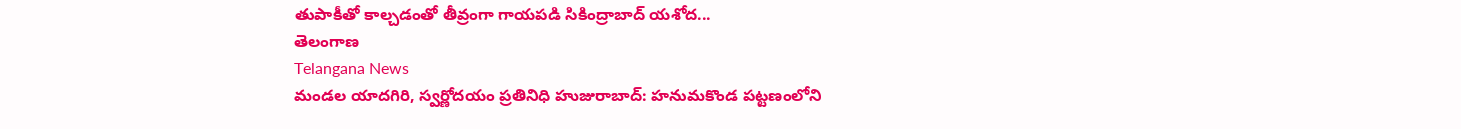తుపాకీతో కాల్చడంతో తీవ్రంగా గాయపడి సికింద్రాబాద్ యశోద...
తెలంగాణ
Telangana News
మండల యాదగిరి, స్వర్ణోదయం ప్రతినిధి హుజురాబాద్: హనుమకొండ పట్టణంలోని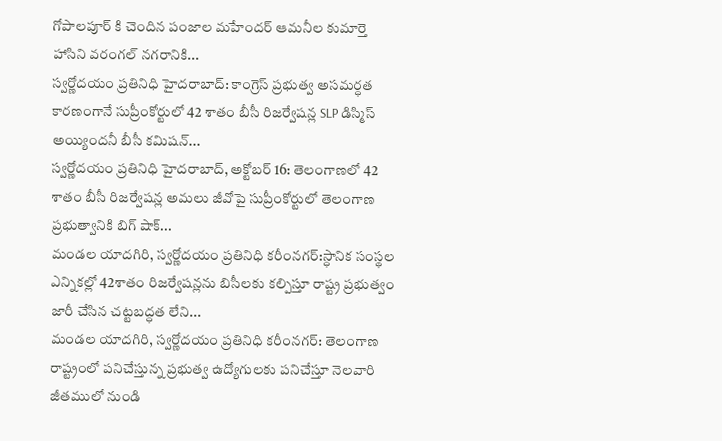గోపాలపూర్ కి చెందిన పంజాల మహేందర్ ఆమనీల కుమార్తె హాసిని వరంగల్ నగరానికి...
స్వర్ణోదయం ప్రతినిధి హైదరాబాద్: కాంగ్రెస్ ప్రభుత్వ అసమర్ధత కారణంగానే సుప్రీంకోర్టులో 42 శాతం బీసీ రిజర్వేషన్ల SLP డిస్మిస్ అయ్యిందనీ బీసీ కమిషన్...
స్వర్ణోదయం ప్రతినిధి హైదరాబాద్, అక్టోబర్ 16: తెలంగాణలో 42 శాతం బీసీ రిజర్వేషన్ల అమలు జీవోపై సుప్రీంకోర్టులో తెలంగాణ ప్రభుత్వానికి బిగ్ షాక్...
మండల యాదగిరి, స్వర్ణోదయం ప్రతినిధి కరీంనగర్:స్ధానిక సంస్థల ఎన్నికల్లో 42శాతం రిజర్వేషన్లను బిసీలకు కల్పిస్తూ రాష్ట్ర ప్రభుత్వం జారీ చేసిన చట్టబద్ధత లేని...
మండల యాదగిరి, స్వర్ణోదయం ప్రతినిధి కరీంనగర్: తెలంగాణ రాష్ట్రంలో పనిచేస్తున్న ప్రభుత్వ ఉద్యోగులకు పనిచేస్తూ నెలవారి జీతములో నుండి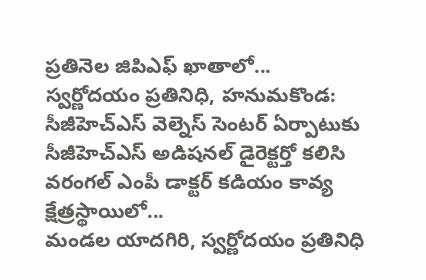ప్రతినెల జిపిఎఫ్ ఖాతాలో...
స్వర్ణోదయం ప్రతినిధి, హనుమకొండ: సీజీహెచ్ఎస్ వెల్నెస్ సెంటర్ ఏర్పాటుకు సీజీహెచ్ఎస్ అడిషనల్ డైరెక్టర్తో కలిసి వరంగల్ ఎంపీ డాక్టర్ కడియం కావ్య క్షేత్రస్థాయిలో...
మండల యాదగిరి, స్వర్ణోదయం ప్రతినిధి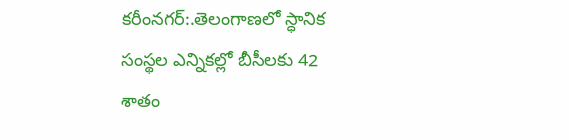కరీంనగర్:.తెలంగాణలో స్ధానిక సంస్థల ఎన్నికల్లో బీసీలకు 42 శాతం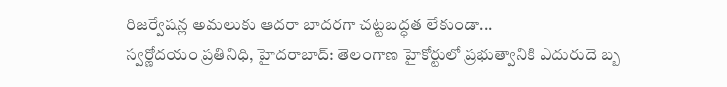రిజర్వేషన్ల అమలుకు ఆదరా బాదరగా చట్టబద్ధత లేకుండా...
స్వర్ణోదయం ప్రతినిధి, హైదరాబాద్: తెలంగాణ హైకోర్టులో ప్రభుత్వానికి ఎదురుదె బ్బ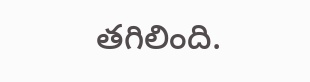తగిలింది.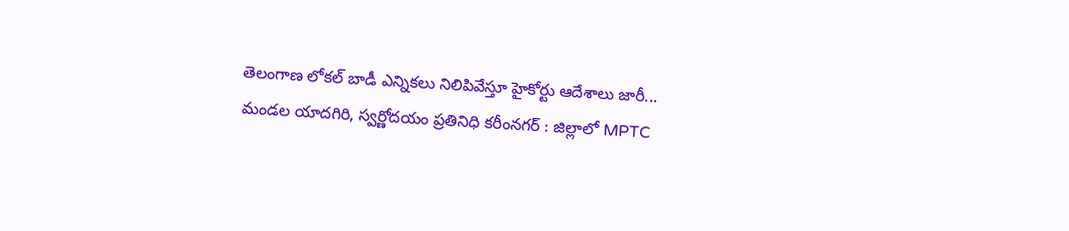తెలంగాణ లోకల్ బాడీ ఎన్నికలు నిలిపివేస్తూ హైకోర్టు ఆదేశాలు జారీ...
మండల యాదగిరి, స్వర్ణోదయం ప్రతినిధి కరీంనగర్ : జిల్లాలో MPTC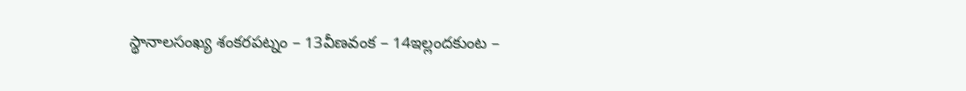స్థానాలసంఖ్య శంకరపట్నం – 13వీణవంక – 14ఇల్లందకుంట –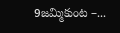9జమ్మికుంట –...